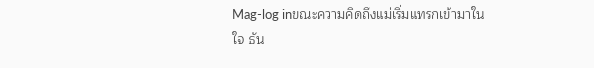Mag-log inขณะความคิดถึงแม่เริ่มแทรกเข้ามาในใจ ธัน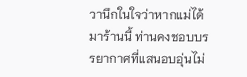วานึกในใจว่าหากแม่ได้มาร้านนี้ ท่านคงชอบบรรยากาศที่แสนอบอุ่นไม่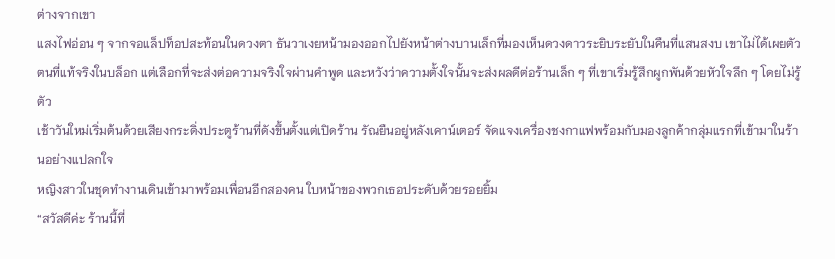ต่างจากเขา
แสงไฟอ่อน ๆ จากจอแล็ปท็อปสะท้อนในดวงตา ธันวาเงยหน้ามองออกไปยังหน้าต่างบานเล็กที่มองเห็นดวงดาวระยิบระยับในคืนที่แสนสงบ เขาไม่ได้เผยตัวตนที่แท้จริงในบล็อก แต่เลือกที่จะส่งต่อความจริงใจผ่านคำพูด และหวังว่าความตั้งใจนั้นจะส่งผลดีต่อร้านเล็ก ๆ ที่เขาเริ่มรู้สึกผูกพันด้วยหัวใจลึก ๆ โดยไม่รู้ตัว
เช้าวันใหม่เริ่มต้นด้วยเสียงกระดิ่งประตูร้านที่ดังขึ้นตั้งแต่เปิดร้าน รัณยืนอยู่หลังเคาน์เตอร์ จัดแจงเครื่องชงกาแฟพร้อมกับมองลูกค้ากลุ่มแรกที่เข้ามาในร้านอย่างแปลกใจ
หญิงสาวในชุดทำงานเดินเข้ามาพร้อมเพื่อนอีกสองคน ใบหน้าของพวกเธอประดับด้วยรอยยิ้ม
“สวัสดีค่ะ ร้านนี้ที่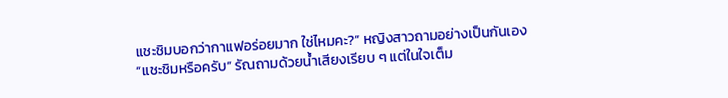แชะชิมบอกว่ากาแฟอร่อยมาก ใช่ไหมคะ?” หญิงสาวถามอย่างเป็นกันเอง
“แชะชิมหรือครับ” รัณถามด้วยน้ำเสียงเรียบ ๆ แต่ในใจเต็ม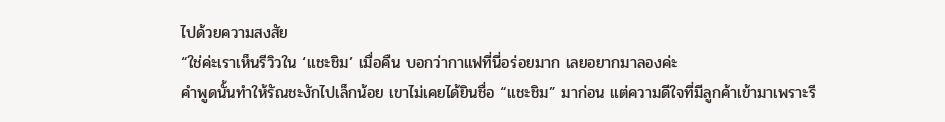ไปด้วยความสงสัย
“ใช่ค่ะเราเห็นรีวิวใน ‘แชะชิม’ เมื่อคืน บอกว่ากาแฟที่นี่อร่อยมาก เลยอยากมาลองค่ะ
คำพูดนั้นทำให้รัณชะงักไปเล็กน้อย เขาไม่เคยได้ยินชื่อ “แชะชิม” มาก่อน แต่ความดีใจที่มีลูกค้าเข้ามาเพราะรี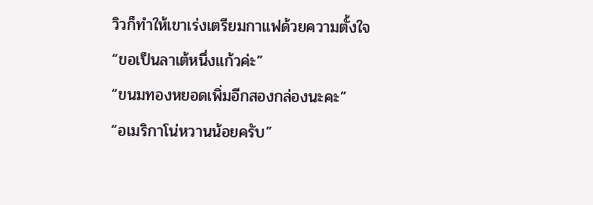วิวก็ทำให้เขาเร่งเตรียมกาแฟด้วยความตั้งใจ
“ขอเป็นลาเต้หนึ่งแก้วค่ะ”
“ขนมทองหยอดเพิ่มอีกสองกล่องนะคะ”
“อเมริกาโน่หวานน้อยครับ”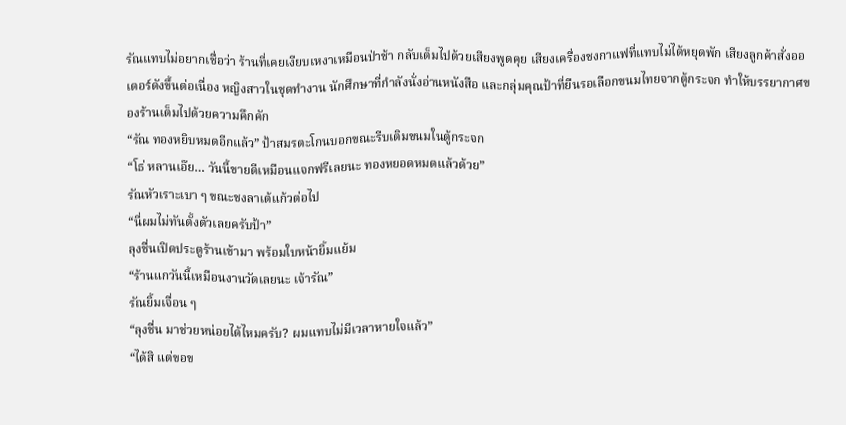รัณแทบไม่อยากเชื่อว่า ร้านที่เคยเงียบเหงาเหมือนป่าช้า กลับเต็มไปด้วยเสียงพูดคุย เสียงเครื่องชงกาแฟที่แทบไม่ได้หยุดพัก เสียงลูกค้าสั่งออเดอร์ดังขึ้นต่อเนื่อง หญิงสาวในชุดทำงาน นักศึกษาที่กำลังนั่งอ่านหนังสือ และกลุ่มคุณป้าที่ยืนรอเลือกขนมไทยจากตู้กระจก ทำให้บรรยากาศของร้านเต็มไปด้วยความคึกคัก
“รัณ ทองหยิบหมดอีกแล้ว” ป้าสมรตะโกนบอกขณะรีบเติมขนมในตู้กระจก
“โธ่ หลานเอ๊ย… วันนี้ขายดีเหมือนแจกฟรีเลยนะ ทองหยอดหมดแล้วด้วย”
รัณหัวเราะเบา ๆ ขณะชงลาเต้แก้วต่อไป
“นี่ผมไม่ทันตั้งตัวเลยครับป้า”
ลุงชื่นเปิดประตูร้านเข้ามา พร้อมใบหน้ายิ้มแย้ม
“ร้านแกวันนี้เหมือนงานวัดเลยนะ เจ้ารัณ”
รัณยิ้มเจื่อน ๆ
“ลุงชื่น มาช่วยหน่อยได้ไหมครับ? ผมแทบไม่มีเวลาหายใจแล้ว”
“ได้สิ แต่ขอข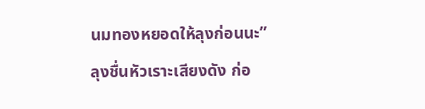นมทองหยอดให้ลุงก่อนนะ” ลุงชื่นหัวเราะเสียงดัง ก่อ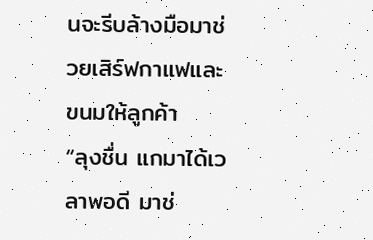นจะรีบล้างมือมาช่วยเสิร์ฟกาแฟและขนมให้ลูกค้า
“ลุงชื่น แกมาได้เวลาพอดี มาช่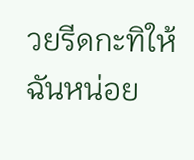วยรีดกะทิให้ฉันหน่อย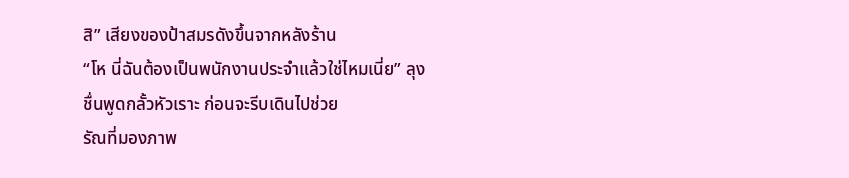สิ” เสียงของป้าสมรดังขึ้นจากหลังร้าน
“โห นี่ฉันต้องเป็นพนักงานประจำแล้วใช่ไหมเนี่ย” ลุงชื่นพูดกลั้วหัวเราะ ก่อนจะรีบเดินไปช่วย
รัณที่มองภาพ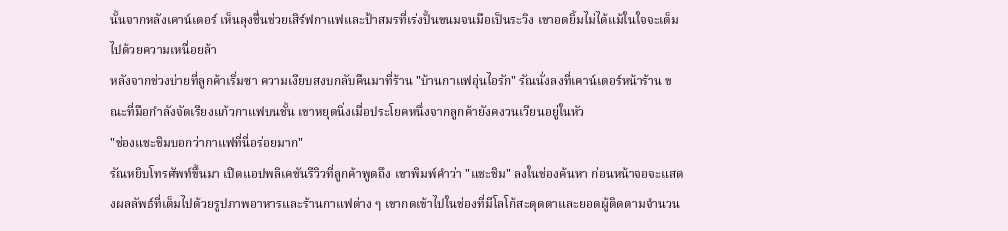นั้นจากหลังเคาน์เตอร์ เห็นลุงชื่นช่วยเสิร์ฟกาแฟและป้าสมรที่เร่งปั้นขนมจนมือเป็นระวิง เขาอดยิ้มไม่ได้แม้ในใจจะเต็มไปด้วยความเหนื่อยล้า
หลังจากช่วงบ่ายที่ลูกค้าเริ่มซา ความเงียบสงบกลับคืนมาที่ร้าน "บ้านกาแฟอุ่นไอรัก" รัณนั่งลงที่เคาน์เตอร์หน้าร้าน ขณะที่มือกำลังจัดเรียงแก้วกาแฟบนชั้น เขาหยุดนิ่งเมื่อประโยคหนึ่งจากลูกค้ายังคงวนเวียนอยู่ในหัว
"ช่องแชะชิมบอกว่ากาแฟที่นี่อร่อยมาก"
รัณหยิบโทรศัพท์ขึ้นมา เปิดแอปพลิเคชันรีวิวที่ลูกค้าพูดถึง เขาพิมพ์คำว่า "แชะชิม" ลงในช่องค้นหา ก่อนหน้าจอจะแสดงผลลัพธ์ที่เต็มไปด้วยรูปภาพอาหารและร้านกาแฟต่าง ๆ เขากดเข้าไปในช่องที่มีโลโก้สะดุดตาและยอดผู้ติดตามจำนวน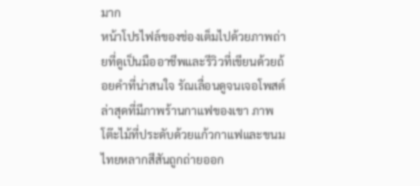มาก
หน้าโปรไฟล์ของช่องเต็มไปด้วยภาพถ่ายที่ดูเป็นมืออาชีพและรีวิวที่เขียนด้วยถ้อยคำที่น่าสนใจ รัณเลื่อนดูจนเจอโพสต์ล่าสุดที่มีภาพร้านกาแฟของเขา ภาพโต๊ะไม้ที่ประดับด้วยแก้วกาแฟและขนมไทยหลากสีสันถูกถ่ายออก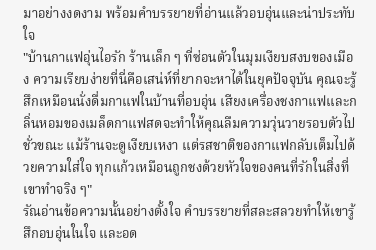มาอย่างงดงาม พร้อมคำบรรยายที่อ่านแล้วอบอุ่นและน่าประทับใจ
"บ้านกาแฟอุ่นไอรัก ร้านเล็ก ๆ ที่ซ่อนตัวในมุมเงียบสงบของเมือง ความเรียบง่ายที่นี่คือเสน่ห์ที่ยากจะหาได้ในยุคปัจจุบัน คุณจะรู้สึกเหมือนนั่งดื่มกาแฟในบ้านที่อบอุ่น เสียงเครื่องชงกาแฟและกลิ่นหอมของเมล็ดกาแฟสดจะทำให้คุณลืมความวุ่นวายรอบตัวไปชั่วขณะ แม้ร้านจะดูเงียบเหงา แต่รสชาติของกาแฟกลับเต็มไปด้วยความใส่ใจ ทุกแก้วเหมือนถูกชงด้วยหัวใจของคนที่รักในสิ่งที่เขาทำจริง ๆ"
รัณอ่านข้อความนั้นอย่างตั้งใจ คำบรรยายที่สละสลวยทำให้เขารู้สึกอบอุ่นในใจ และอด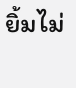ยิ้มไม่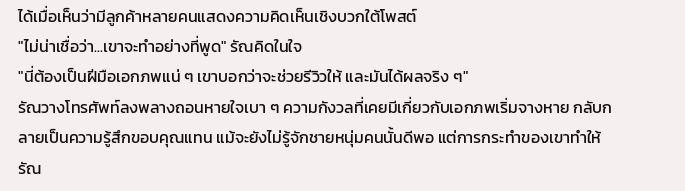ได้เมื่อเห็นว่ามีลูกค้าหลายคนแสดงความคิดเห็นเชิงบวกใต้โพสต์
"ไม่น่าเชื่อว่า...เขาจะทำอย่างที่พูด" รัณคิดในใจ
"นี่ต้องเป็นฝีมือเอกภพแน่ ๆ เขาบอกว่าจะช่วยรีวิวให้ และมันได้ผลจริง ๆ"
รัณวางโทรศัพท์ลงพลางถอนหายใจเบา ๆ ความกังวลที่เคยมีเกี่ยวกับเอกภพเริ่มจางหาย กลับกลายเป็นความรู้สึกขอบคุณแทน แม้จะยังไม่รู้จักชายหนุ่มคนนั้นดีพอ แต่การกระทำของเขาทำให้รัณ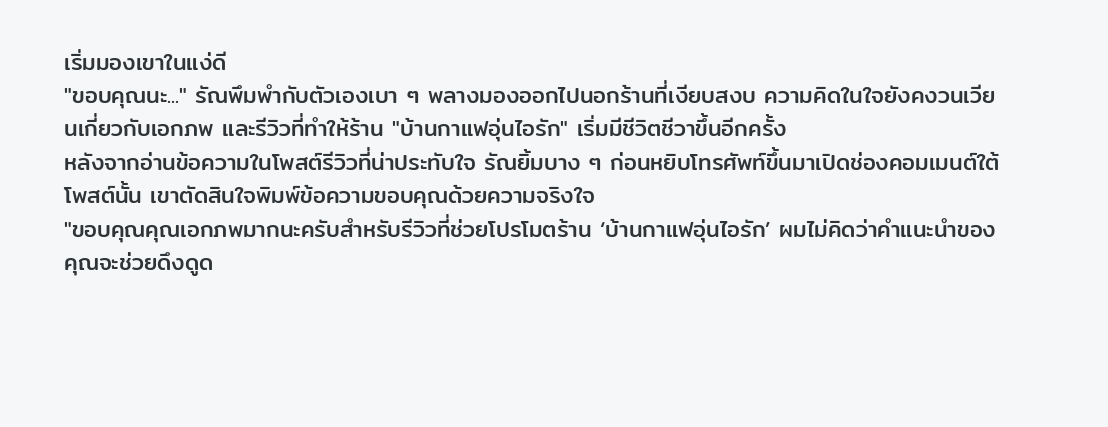เริ่มมองเขาในแง่ดี
"ขอบคุณนะ..." รัณพึมพำกับตัวเองเบา ๆ พลางมองออกไปนอกร้านที่เงียบสงบ ความคิดในใจยังคงวนเวียนเกี่ยวกับเอกภพ และรีวิวที่ทำให้ร้าน "บ้านกาแฟอุ่นไอรัก" เริ่มมีชีวิตชีวาขึ้นอีกครั้ง
หลังจากอ่านข้อความในโพสต์รีวิวที่น่าประทับใจ รัณยิ้มบาง ๆ ก่อนหยิบโทรศัพท์ขึ้นมาเปิดช่องคอมเมนต์ใต้โพสต์นั้น เขาตัดสินใจพิมพ์ข้อความขอบคุณด้วยความจริงใจ
"ขอบคุณคุณเอกภพมากนะครับสำหรับรีวิวที่ช่วยโปรโมตร้าน ‘บ้านกาแฟอุ่นไอรัก’ ผมไม่คิดว่าคำแนะนำของคุณจะช่วยดึงดูด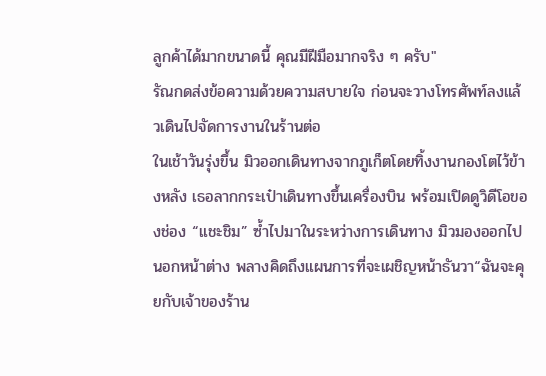ลูกค้าได้มากขนาดนี้ คุณมีฝีมือมากจริง ๆ ครับ"
รัณกดส่งข้อความด้วยความสบายใจ ก่อนจะวางโทรศัพท์ลงแล้วเดินไปจัดการงานในร้านต่อ
ในเช้าวันรุ่งขึ้น มิวออกเดินทางจากภูเก็ตโดยทิ้งงานกองโตไว้ข้างหลัง เธอลากกระเป๋าเดินทางขึ้นเครื่องบิน พร้อมเปิดดูวิดีโอของช่อง “แชะชิม” ซ้ำไปมาในระหว่างการเดินทาง มิวมองออกไปนอกหน้าต่าง พลางคิดถึงแผนการที่จะเผชิญหน้าธันวา“ฉันจะคุยกับเจ้าของร้าน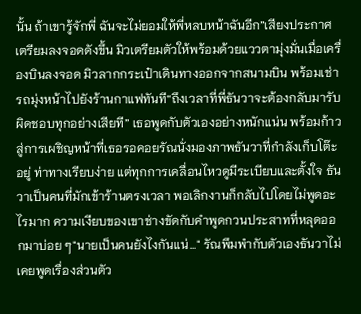นั้น ถ้าเขารู้จักพี่ ฉันจะไม่ยอมให้พี่หลบหน้าฉันอีก”เสียงประกาศเตรียมลงจอดดังขึ้น มิวเตรียมตัวให้พร้อมด้วยแววตามุ่งมั่นเมื่อเครื่องบินลงจอด มิวลากกระเป๋าเดินทางออกจากสนามบิน พร้อมเช่ารถมุ่งหน้าไปยังร้านกาแฟทันที“ถึงเวลาที่พี่ธันวาจะต้องกลับมารับผิดชอบทุกอย่างเสียที” เธอพูดกับตัวเองอย่างหนักแน่น พร้อมก้าวสู่การเผชิญหน้าที่เธอรอคอยรัณนั่งมองภาพธันวาที่กำลังเก็บโต๊ะอยู่ ท่าทางเรียบง่าย แต่ทุกการเคลื่อนไหวดูมีระเบียบและตั้งใจ ธันวาเป็นคนที่มักเข้าร้านตรงเวลา พอเลิกงานก็กลับไปโดยไม่พูดอะไรมาก ความเงียบของเขาช่างขัดกับคำพูดกวนประสาทที่หลุดออกมาบ่อย ๆ"นายเป็นคนยังไงกันแน่..." รัณพึมพำกับตัวเองธันวาไม่เคยพูดเรื่องส่วนตัว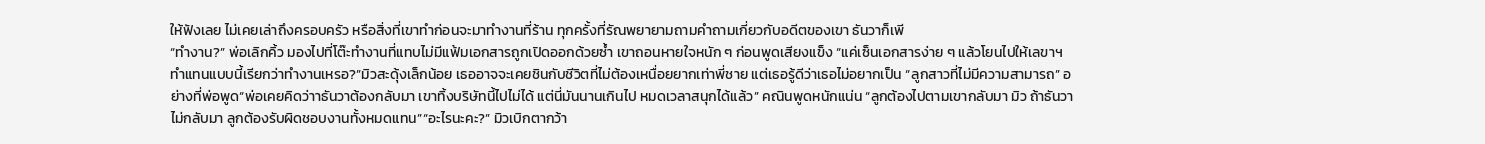ให้ฟังเลย ไม่เคยเล่าถึงครอบครัว หรือสิ่งที่เขาทำก่อนจะมาทำงานที่ร้าน ทุกครั้งที่รัณพยายามถามคำถามเกี่ยวกับอดีตของเขา ธันวาก็เพี
“ทำงาน?” พ่อเลิกคิ้ว มองไปที่โต๊ะทำงานที่แทบไม่มีแฟ้มเอกสารถูกเปิดออกด้วยซ้ำ เขาถอนหายใจหนัก ๆ ก่อนพูดเสียงแข็ง “แค่เซ็นเอกสารง่าย ๆ แล้วโยนไปให้เลขาฯ ทำแทนแบบนี้เรียกว่าทำงานเหรอ?”มิวสะดุ้งเล็กน้อย เธออาจจะเคยชินกับชีวิตที่ไม่ต้องเหนื่อยยากเท่าพี่ชาย แต่เธอรู้ดีว่าเธอไม่อยากเป็น “ลูกสาวที่ไม่มีความสามารถ” อย่างที่พ่อพูด“พ่อเคยคิดว่าาธันวาต้องกลับมา เขาทิ้งบริษัทนี้ไปไม่ได้ แต่นี่มันนานเกินไป หมดเวลาสนุกได้แล้ว” คณินพูดหนักแน่น “ลูกต้องไปตามเขากลับมา มิว ถ้าธันวาไม่กลับมา ลูกต้องรับผิดชอบงานทั้งหมดแทน”“อะไรนะคะ?” มิวเบิกตากว้า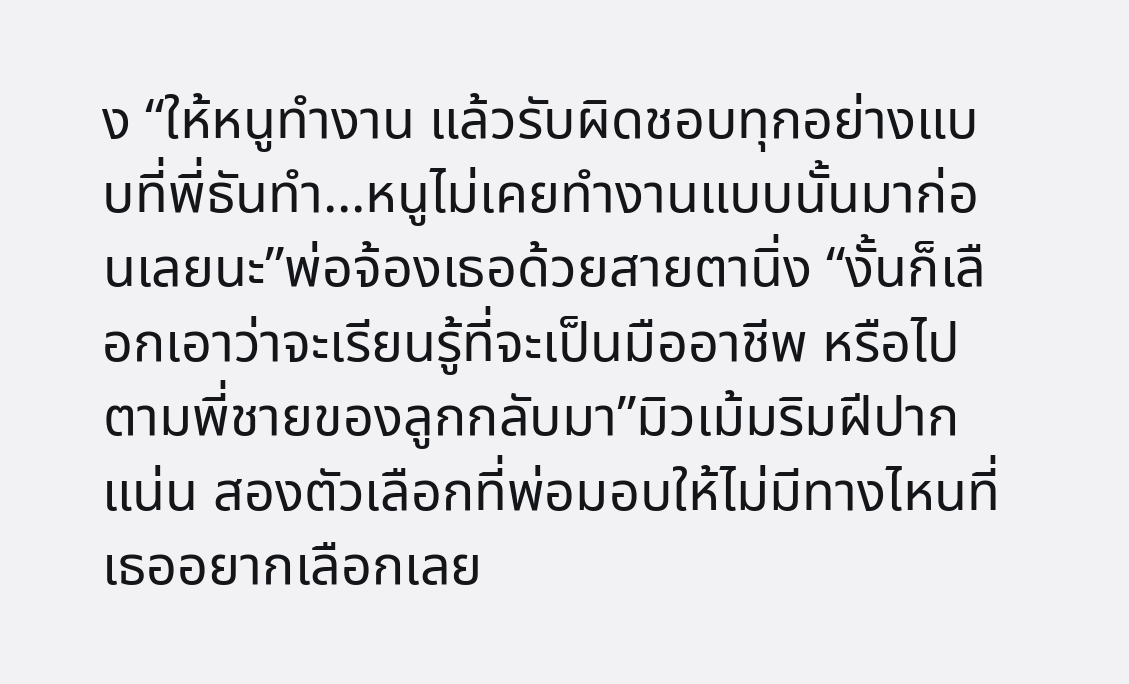ง “ให้หนูทำงาน แล้วรับผิดชอบทุกอย่างแบบที่พี่ธันทำ...หนูไม่เคยทำงานแบบนั้นมาก่อนเลยนะ”พ่อจ้องเธอด้วยสายตานิ่ง “งั้นก็เลือกเอาว่าจะเรียนรู้ที่จะเป็นมืออาชีพ หรือไปตามพี่ชายของลูกกลับมา”มิวเม้มริมฝีปากแน่น สองตัวเลือกที่พ่อมอบให้ไม่มีทางไหนที่เธออยากเลือกเลย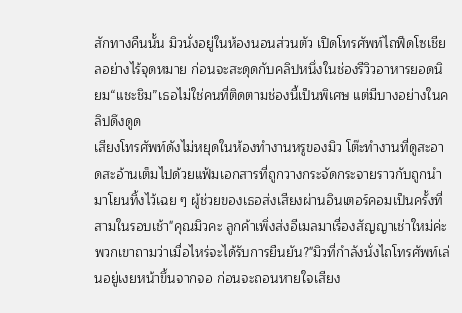สักทางคืนนั้น มิวนั่งอยู่ในห้องนอนส่วนตัว เปิดโทรศัพท์ไถฟีดโซเชียลอย่างไร้จุดหมาย ก่อนจะสะดุดกับคลิปหนึ่งในช่องรีวิวอาหารยอดนิยม“แชะชิม”เธอไม่ใช่คนที่ติดตามช่องนี้เป็นพิเศษ แต่มีบางอย่างในคลิปดึงดูด
เสียงโทรศัพท์ดังไม่หยุดในห้องทำงานหรูของมิว โต๊ะทำงานที่ดูสะอาดสะอ้านเต็มไปด้วยแฟ้มเอกสารที่ถูกวางกระจัดกระจายราวกับถูกนำมาโยนทิ้งไว้เฉย ๆ ผู้ช่วยของเธอส่งเสียงผ่านอินเตอร์คอมเป็นครั้งที่สามในรอบเช้า"คุณมิวคะ ลูกค้าเพิ่งส่งอีเมลมาเรื่องสัญญาเช่าใหม่ค่ะ พวกเขาถามว่าเมื่อไหร่จะได้รับการยืนยัน?"มิวที่กำลังนั่งไถโทรศัพท์เล่นอยู่เงยหน้าขึ้นจากจอ ก่อนจะถอนหายใจเสียง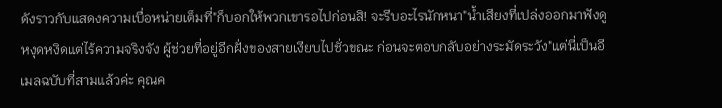ดังราวกับแสดงความเบื่อหน่ายเต็มที่"ก็บอกให้พวกเขารอไปก่อนสิ! จะรีบอะไรนักหนา"น้ำเสียงที่เปล่งออกมาฟังดูหงุดหงิดแต่ไร้ความจริงจัง ผู้ช่วยที่อยู่อีกฝั่งของสายเงียบไปชั่วขณะ ก่อนจะตอบกลับอย่างระมัดระวัง"แต่นี่เป็นอีเมลฉบับที่สามแล้วค่ะ คุณค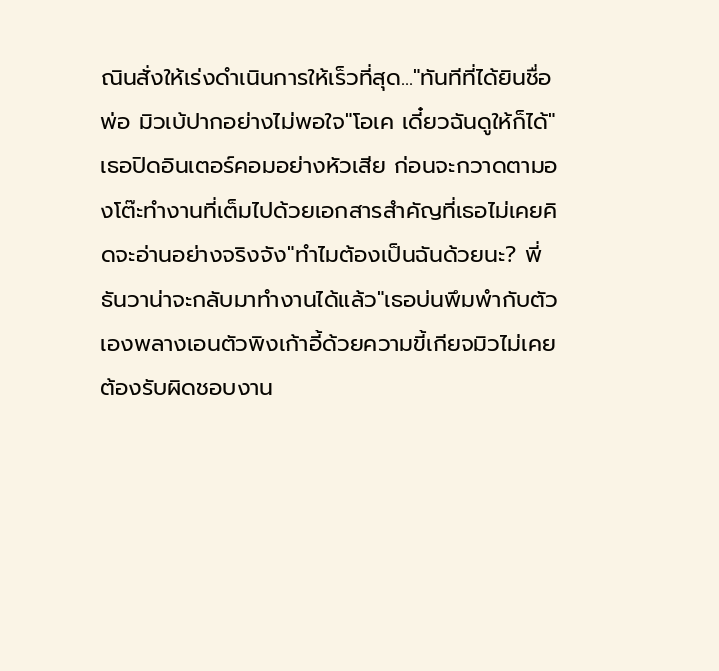ณินสั่งให้เร่งดำเนินการให้เร็วที่สุด..."ทันทีที่ได้ยินชื่อพ่อ มิวเบ้ปากอย่างไม่พอใจ"โอเค เดี๋ยวฉันดูให้ก็ได้"เธอปิดอินเตอร์คอมอย่างหัวเสีย ก่อนจะกวาดตามองโต๊ะทำงานที่เต็มไปด้วยเอกสารสำคัญที่เธอไม่เคยคิดจะอ่านอย่างจริงจัง"ทำไมต้องเป็นฉันด้วยนะ? พี่ธันวาน่าจะกลับมาทำงานได้แล้ว"เธอบ่นพึมพำกับตัวเองพลางเอนตัวพิงเก้าอี้ด้วยความขี้เกียจมิวไม่เคยต้องรับผิดชอบงาน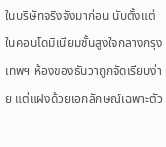ในบริษัทจริงจังมาก่อน นับตั้งแต่
ในคอนโดมิเนียมชั้นสูงใจกลางกรุงเทพฯ ห้องของธันวาถูกจัดเรียบง่าย แต่แฝงด้วยเอกลักษณ์เฉพาะตัว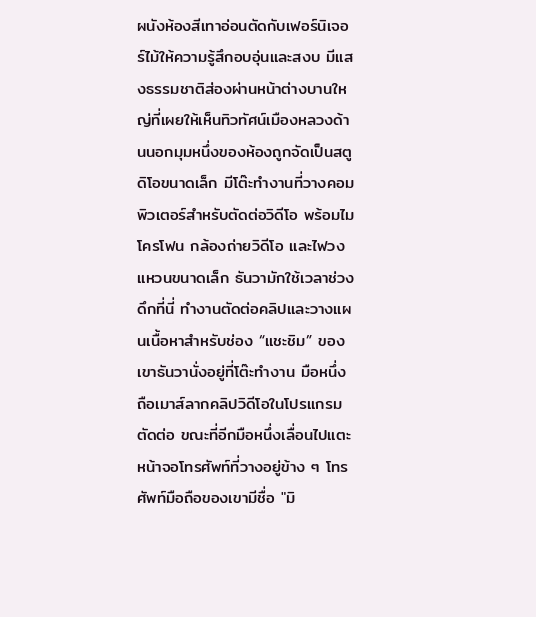ผนังห้องสีเทาอ่อนตัดกับเฟอร์นิเจอร์ไม้ให้ความรู้สึกอบอุ่นและสงบ มีแสงธรรมชาติส่องผ่านหน้าต่างบานใหญ่ที่เผยให้เห็นทิวทัศน์เมืองหลวงด้านนอกมุมหนึ่งของห้องถูกจัดเป็นสตูดิโอขนาดเล็ก มีโต๊ะทำงานที่วางคอมพิวเตอร์สำหรับตัดต่อวิดีโอ พร้อมไมโครโฟน กล้องถ่ายวิดีโอ และไฟวงแหวนขนาดเล็ก ธันวามักใช้เวลาช่วงดึกที่นี่ ทำงานตัดต่อคลิปและวางแผนเนื้อหาสำหรับช่อง “แชะชิม” ของเขาธันวานั่งอยู่ที่โต๊ะทำงาน มือหนึ่งถือเมาส์ลากคลิปวิดีโอในโปรแกรมตัดต่อ ขณะที่อีกมือหนึ่งเลื่อนไปแตะหน้าจอโทรศัพท์ที่วางอยู่ข้าง ๆ โทรศัพท์มือถือของเขามีชื่อ "มิ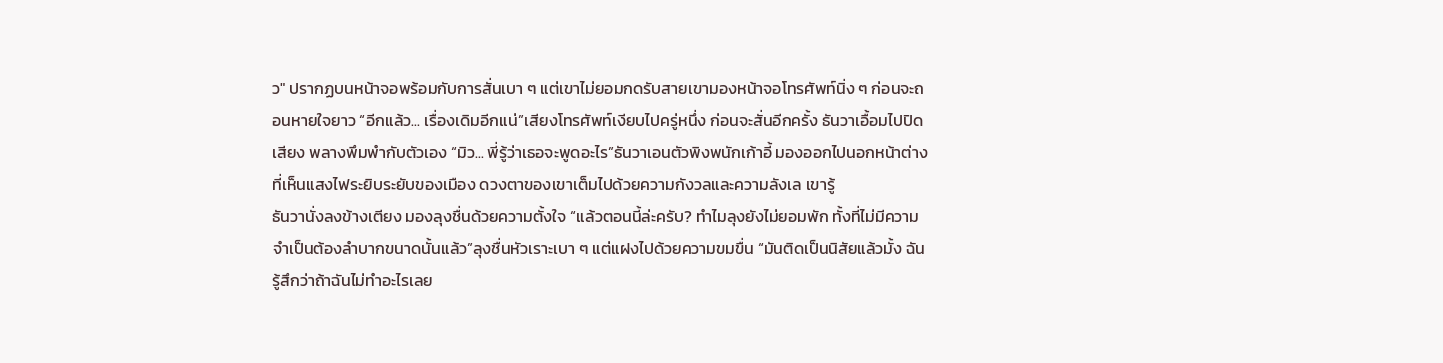ว" ปรากฏบนหน้าจอพร้อมกับการสั่นเบา ๆ แต่เขาไม่ยอมกดรับสายเขามองหน้าจอโทรศัพท์นิ่ง ๆ ก่อนจะถอนหายใจยาว “อีกแล้ว... เรื่องเดิมอีกแน่”เสียงโทรศัพท์เงียบไปครู่หนึ่ง ก่อนจะสั่นอีกครั้ง ธันวาเอื้อมไปปิดเสียง พลางพึมพำกับตัวเอง “มิว... พี่รู้ว่าเธอจะพูดอะไร”ธันวาเอนตัวพิงพนักเก้าอี้ มองออกไปนอกหน้าต่างที่เห็นแสงไฟระยิบระยับของเมือง ดวงตาของเขาเต็มไปด้วยความกังวลและความลังเล เขารู้
ธันวานั่งลงข้างเตียง มองลุงชื่นด้วยความตั้งใจ “แล้วตอนนี้ล่ะครับ? ทำไมลุงยังไม่ยอมพัก ทั้งที่ไม่มีความจำเป็นต้องลำบากขนาดนั้นแล้ว”ลุงชื่นหัวเราะเบา ๆ แต่แฝงไปด้วยความขมขื่น “มันติดเป็นนิสัยแล้วมั้ง ฉันรู้สึกว่าถ้าฉันไม่ทำอะไรเลย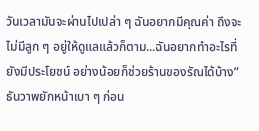วันเวลามันจะผ่านไปเปล่า ๆ ฉันอยากมีคุณค่า ถึงจะไม่มีลูก ๆ อยู่ให้ดูแลแล้วก็ตาม...ฉันอยากทำอะไรที่ยังมีประโยชน์ อย่างน้อยก็ช่วยร้านของรัณได้บ้าง”ธันวาพยักหน้าเบา ๆ ก่อน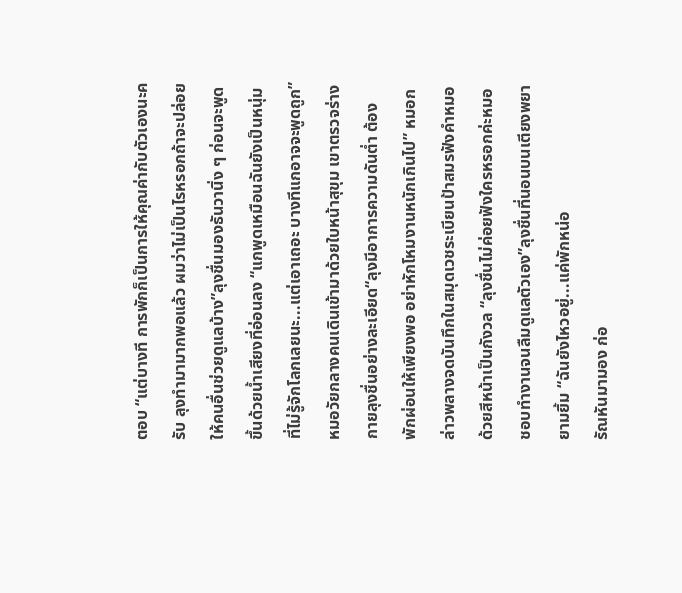ตอบ “แต่บางที การพักก็เป็นการให้คุณค่ากับตัวเองนะครับ ลุงทำมามากพอแล้ว ผมว่าไม่เป็นไรหรอกถ้าจะปล่อยให้คนอื่นช่วยดูแลบ้าง”ลุงชื่นมองธันวานิ่ง ๆ ก่อนจะพูดขึ้นด้วยน้ำเสียงที่อ่อนลง “แกพูดเหมือนฉันยังเป็นหนุ่มที่ไม่รู้จักโลกเลยนะ...แต่เอาเถอะ บางทีแกอาจจะพูดถูก”หมอวัยกลางคนเดินเข้ามาด้วยใบหน้าสุขุม เขาตรวจร่างกายลุงชื่นอย่างละเอียด“ลุงมีอาการความดันต่ำ ต้องพักผ่อนให้เพียงพอ อย่าหักโหมงานหนักเกินไป” หมอกล่าวพลางจดบันทึกในสมุดเวชระเบียนป้าสมรฟังคำหมอด้วยสีหน้าเป็นกังวล “ลุงชื่นไม่ค่อยฟังใครหรอกค่ะหมอ ชอบทำงานจนลืมดูแลตัวเอง”ลุงชื่นที่นอนบนเตียงพยายามยิ้ม “ฉันยังไหวอยู่...แค่พักหน่อ
รัณหันมามอง ก่อ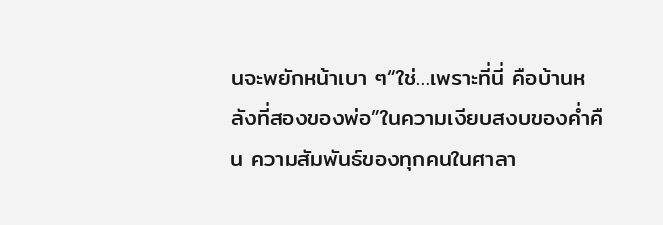นจะพยักหน้าเบา ๆ“ใช่…เพราะที่นี่ คือบ้านหลังที่สองของพ่อ”ในความเงียบสงบของค่ำคืน ความสัมพันธ์ของทุกคนในศาลา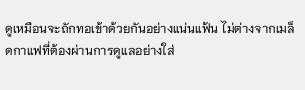ดูเหมือนจะถักทอเข้าด้วยกันอย่างแน่นแฟ้น ไม่ต่างจากเมล็ดกาแฟที่ต้องผ่านการดูแลอย่างใส่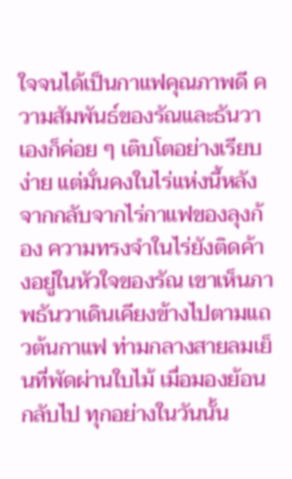ใจจนได้เป็นกาแฟคุณภาพดี ความสัมพันธ์ของรัณและธันวาเองก็ค่อย ๆ เติบโตอย่างเรียบง่าย แต่มั่นคงในไร่แห่งนี้หลังจากกลับจากไร่กาแฟของลุงก้อง ความทรงจำในไร่ยังติดค้างอยู่ในหัวใจของรัณ เขาเห็นภาพธันวาเดินเคียงข้างไปตามแถวต้นกาแฟ ท่ามกลางสายลมเย็นที่พัดผ่านใบไม้ เมื่อมองย้อนกลับไป ทุกอย่างในวันนั้น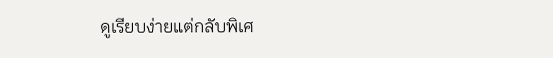ดูเรียบง่ายแต่กลับพิเศ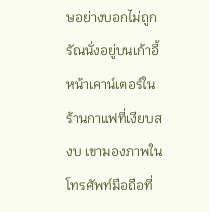ษอย่างบอกไม่ถูกรัณนั่งอยู่บนเก้าอี้หน้าเคาน์เตอร์ในร้านกาแฟที่เงียบสงบ เขามองภาพในโทรศัพท์มือถือที่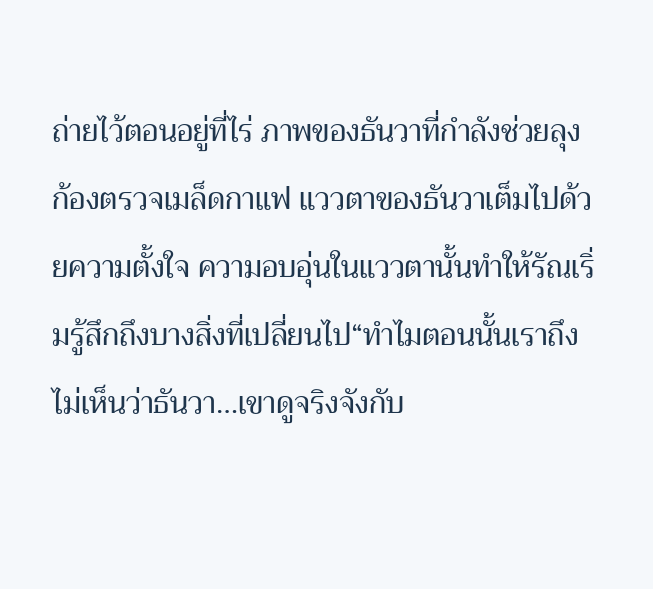ถ่ายไว้ตอนอยู่ที่ไร่ ภาพของธันวาที่กำลังช่วยลุงก้องตรวจเมล็ดกาแฟ แววตาของธันวาเต็มไปด้วยความตั้งใจ ความอบอุ่นในแววตานั้นทำให้รัณเริ่มรู้สึกถึงบางสิ่งที่เปลี่ยนไป“ทำไมตอนนั้นเราถึงไม่เห็นว่าธันวา…เขาดูจริงจังกับ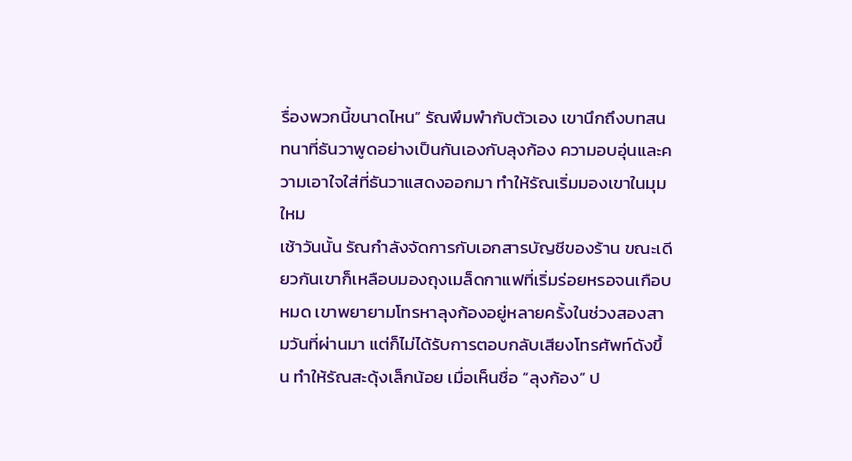รื่องพวกนี้ขนาดไหน” รัณพึมพำกับตัวเอง เขานึกถึงบทสนทนาที่ธันวาพูดอย่างเป็นกันเองกับลุงก้อง ความอบอุ่นและความเอาใจใส่ที่ธันวาแสดงออกมา ทำให้รัณเริ่มมองเขาในมุมใหม
เช้าวันนั้น รัณกำลังจัดการกับเอกสารบัญชีของร้าน ขณะเดียวกันเขาก็เหลือบมองถุงเมล็ดกาแฟที่เริ่มร่อยหรอจนเกือบหมด เขาพยายามโทรหาลุงก้องอยู่หลายครั้งในช่วงสองสามวันที่ผ่านมา แต่ก็ไม่ได้รับการตอบกลับเสียงโทรศัพท์ดังขึ้น ทำให้รัณสะดุ้งเล็กน้อย เมื่อเห็นชื่อ “ลุงก้อง” ป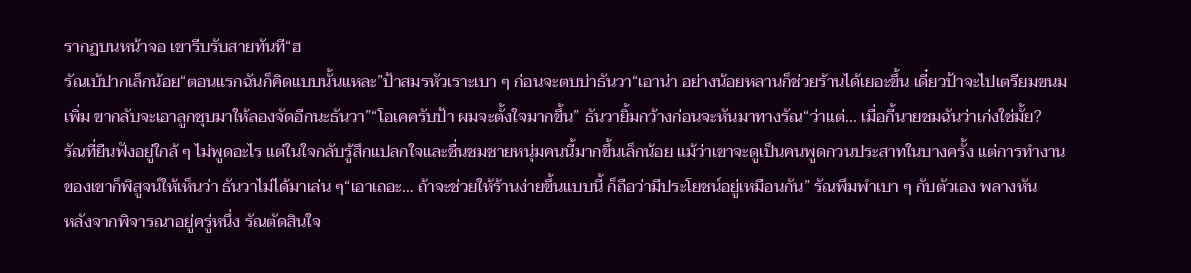รากฏบนหน้าจอ เขารีบรับสายทันที“ฮ
รัณเบ้ปากเล็กน้อย“ตอนแรกฉันก็คิดแบบนั้นแหละ”ป้าสมรหัวเราะเบา ๆ ก่อนจะตบบ่าธันวา“เอาน่า อย่างน้อยหลานก็ช่วยร้านได้เยอะขึ้น เดี๋ยวป้าจะไปเตรียมขนมเพิ่ม ขากลับจะเอาลูกชุบมาให้ลองจัดอีกนะธันวา”“โอเคครับป้า ผมจะตั้งใจมากขึ้น” ธันวายิ้มกว้างก่อนจะหันมาทางรัณ“ว่าแต่... เมื่อกี้นายชมฉันว่าเก่งใช่มั้ย?
รัณที่ยืนฟังอยู่ใกล้ ๆ ไม่พูดอะไร แต่ในใจกลับรู้สึกแปลกใจและชื่นชมชายหนุ่มคนนี้มากขึ้นเล็กน้อย แม้ว่าเขาจะดูเป็นคนพูดกวนประสาทในบางครั้ง แต่การทำงานของเขาก็พิสูจน์ให้เห็นว่า ธันวาไม่ได้มาเล่น ๆ“เอาเถอะ… ถ้าจะช่วยให้ร้านง่ายขึ้นแบบนี้ ก็ถือว่ามีประโยชน์อยู่เหมือนกัน” รัณพึมพำเบา ๆ กับตัวเอง พลางหัน
หลังจากพิจารณาอยู่ครู่หนึ่ง รัณตัดสินใจ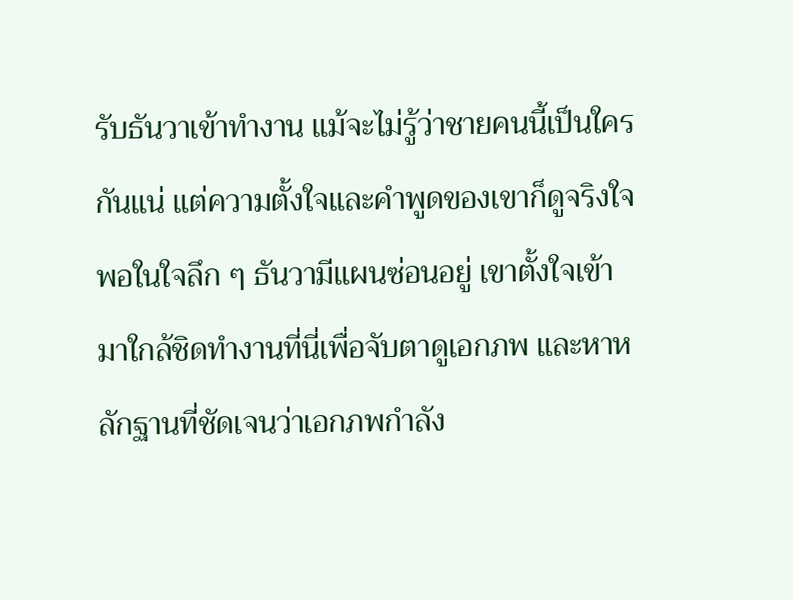รับธันวาเข้าทำงาน แม้จะไม่รู้ว่าชายคนนี้เป็นใครกันแน่ แต่ความตั้งใจและคำพูดของเขาก็ดูจริงใจพอในใจลึก ๆ ธันวามีแผนซ่อนอยู่ เขาตั้งใจเข้ามาใกล้ชิดทำงานที่นี่เพื่อจับตาดูเอกภพ และหาหลักฐานที่ชัดเจนว่าเอกภพกำลัง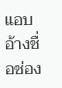แอบอ้างชื่อช่อง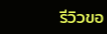รีวิวขอ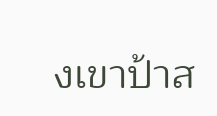งเขาป้าส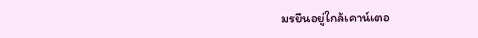มรยืนอยู่ใกล้เคาน์เตอ